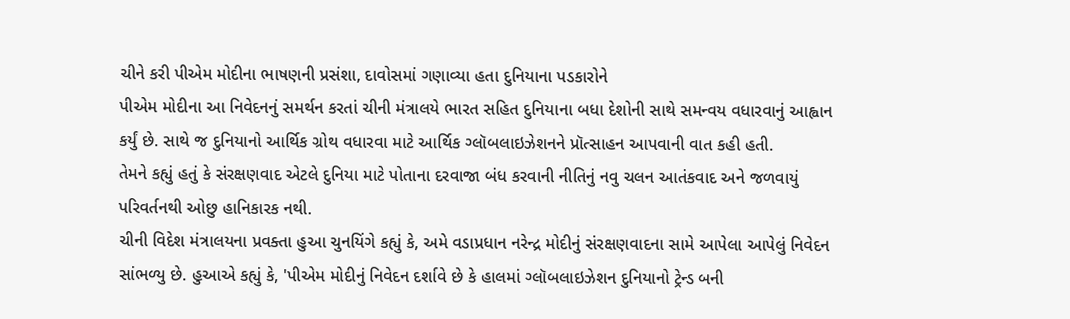ચીને કરી પીએમ મોદીના ભાષણની પ્રસંશા, દાવોસમાં ગણાવ્યા હતા દુનિયાના પડકારોને
પીએમ મોદીના આ નિવેદનનું સમર્થન કરતાં ચીની મંત્રાલયે ભારત સહિત દુનિયાના બધા દેશોની સાથે સમન્વય વધારવાનું આહ્વાન કર્યું છે. સાથે જ દુનિયાનો આર્થિક ગ્રોથ વધારવા માટે આર્થિક ગ્લૉબલાઇઝેશનને પ્રૉત્સાહન આપવાની વાત કહી હતી.
તેમને કહ્યું હતું કે સંરક્ષણવાદ એટલે દુનિયા માટે પોતાના દરવાજા બંધ કરવાની નીતિનું નવુ ચલન આતંકવાદ અને જળવાયું પરિવર્તનથી ઓછુ હાનિકારક નથી.
ચીની વિદેશ મંત્રાલયના પ્રવક્તા હુઆ ચુનયિંગે કહ્યું કે, અમે વડાપ્રધાન નરેન્દ્ર મોદીનું સંરક્ષણવાદના સામે આપેલા આપેલું નિવેદન સાંભળ્યુ છે. હુઆએ કહ્યું કે, 'પીએમ મોદીનું નિવેદન દર્શાવે છે કે હાલમાં ગ્લૉબલાઇઝેશન દુનિયાનો ટ્રેન્ડ બની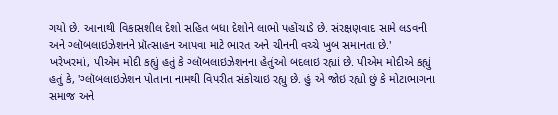ગયો છે. આનાથી વિકાસશીલ દેશો સહિત બધા દેશોને લાભો પહોંચાડે છે. સંરક્ષણવાદ સામે લડવની અને ગ્લૉબલાઇઝેશનને પ્રૉત્સાહન આપવા માટે ભારત અને ચીનની વચ્ચે ખુબ સમાનતા છે.'
ખરેખરમાં, પીએમ મોદી કહ્યું હતું કે ગ્લૉબલાઇઝેશનના હેતુંઓ બદલાઇ રહ્યાં છે. પીએમ મોદીએ કહ્યું હતું કે, 'ગ્લૉબલાઇઝેશન પોતાના નામથી વિપરીત સંકોચાઇ રહ્યુ છે. હું એ જોઇ રહ્યો છું કે મોટાભાગના સમાજ અને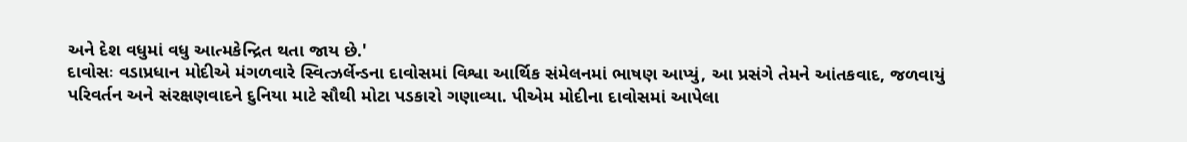અને દેશ વધુમાં વધુ આત્મકેન્દ્રિત થતા જાય છે.'
દાવોસઃ વડાપ્રધાન મોદીએ મંગળવારે સ્વિત્ઝર્લેન્ડના દાવોસમાં વિશ્વા આર્થિક સંમેલનમાં ભાષણ આપ્યું, આ પ્રસંગે તેમને આંતકવાદ, જળવાયું પરિવર્તન અને સંરક્ષણવાદને દુનિયા માટે સૌથી મોટા પડકારો ગણાવ્યા. પીએમ મોદીના દાવોસમાં આપેલા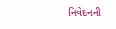નિવેદનની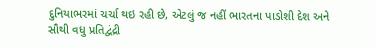દુનિયાભરમાં ચર્ચા થઇ રહી છે, એટલું જ નહીં ભારતના પાડોશી દેશ અને સૌથી વધુ પ્રતિદ્વંદ્રી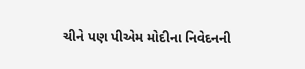ચીને પણ પીએમ મોદીના નિવેદનની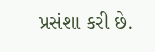પ્રસંશા કરી છે.